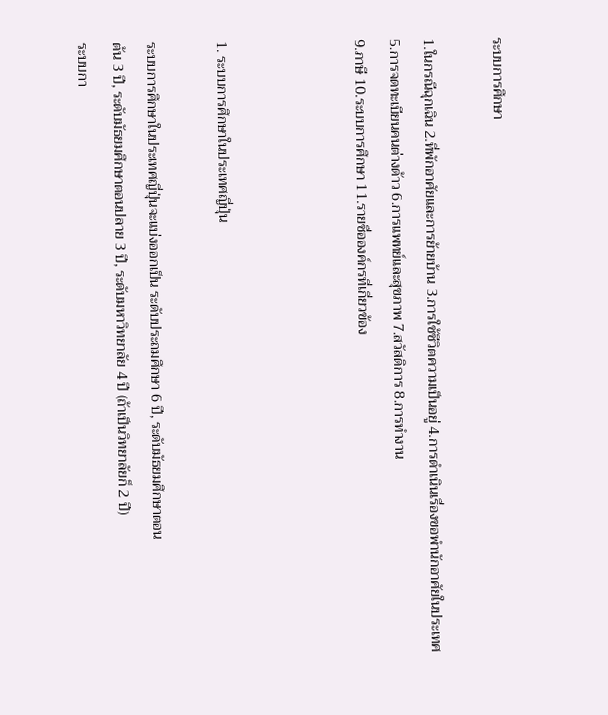ระบบการศึกษา

1.ในกรณีฉุกเฉิน 2.ที่พักอาศัยและการย้ายบ้าน 3.การใช้ชีวิตความเป็นอยู่ 4.การดำเนินเรื่องขอพำนักอาศัยในประเทศ
5.การจดทะเบียนคนต่างด้าว 6.การแพทย์และสุขภาพ 7.สวัสดิการ 8.การทำงาน
9.ภาษี 10.ระบบการศึกษา 11.รายชื่อองค์กรที่เกี่ยวข้อง



1. ระบบการศึกษาในประเทศญี่ปุ่น

ระบบการศึกษาในประเทศญี่ปุ่นจะแบ่งออกเป็น ระดับประถมศึกษา 6 ปี, ระดับมัธยมศึกษาตอน
ต้น 3 ปี, ระดับมัธยมศึกษาตอนปลาย 3 ปี, ระดับมหาวิทยาลัย 4 ปี (ถ้าเป็นวิทยาลัยก็ 2 ปี)
ระบบกา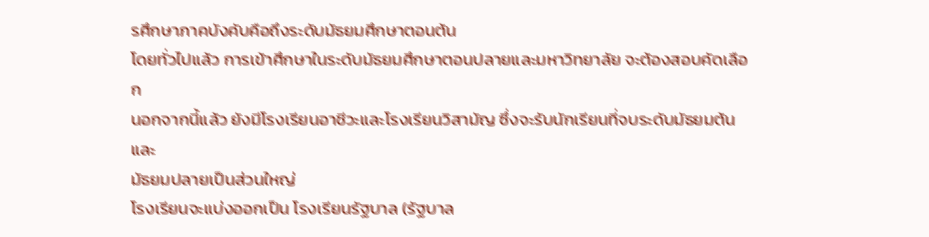รศึกษาภาคบังคับคือถึงระดับมัธยมศึกษาตอนต้น
โดยทั่วไปแล้ว การเข้าศึกษาในระดับมัธยมศึกษาตอนปลายและมหาวิทยาลัย จะต้องสอบคัดเลือก
นอกจากนี้แล้ว ยังมีโรงเรียนอาชีวะและโรงเรียนวิสามัญ ซึ่งจะรับนักเรียนที่จบระดับมัธยมต้นและ
มัธยมปลายเป็นส่วนใหญ่
โรงเรียนจะแบ่งออกเป็น โรงเรียนรัฐบาล (รัฐบาล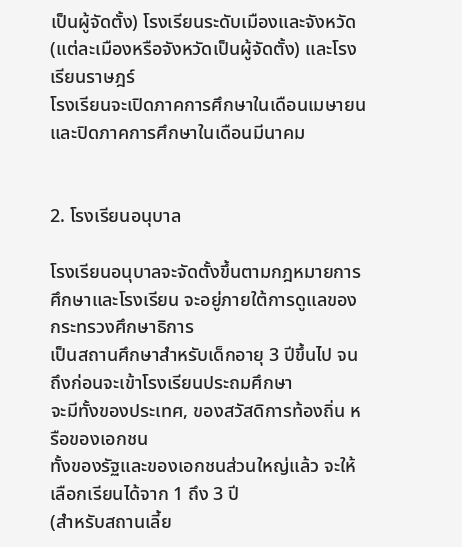เป็นผู้จัดตั้ง) โรงเรียนระดับเมืองและจังหวัด
(แต่ละเมืองหรือจังหวัดเป็นผู้จัดตั้ง) และโรงเรียนราษฎร์
โรงเรียนจะเปิดภาคการศึกษาในเดือนเมษายน และปิดภาคการศึกษาในเดือนมีนาคม


2. โรงเรียนอนุบาล

โรงเรียนอนุบาลจะจัดตั้งขึ้นตามกฎหมายการศึกษาและโรงเรียน จะอยู่ภายใต้การดูแลของ
กระทรวงศึกษาธิการ
เป็นสถานศึกษาสำหรับเด็กอายุ 3 ปีขึ้นไป จนถึงก่อนจะเข้าโรงเรียนประถมศึกษา
จะมีทั้งของประเทศ, ของสวัสดิการท้องถิ่น หรือของเอกชน
ทั้งของรัฐและของเอกชนส่วนใหญ่แล้ว จะให้เลือกเรียนได้จาก 1 ถึง 3 ปี
(สำหรับสถานเลี้ย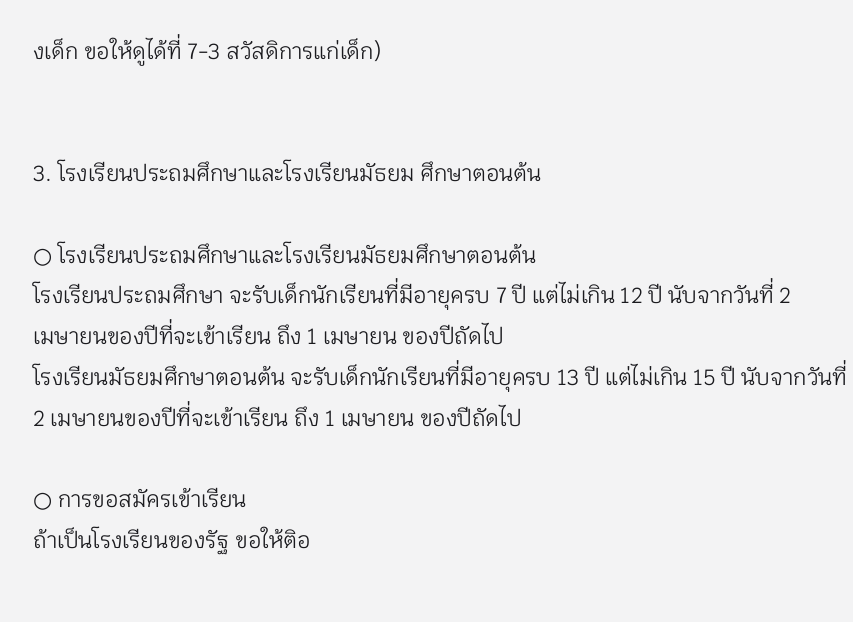งเด็ก ขอให้ดูได้ที่ 7-3 สวัสดิการแก่เด็ก)


3. โรงเรียนประถมศึกษาและโรงเรียนมัธยม ศึกษาตอนต้น

○ โรงเรียนประถมศึกษาและโรงเรียนมัธยมศึกษาตอนต้น
โรงเรียนประถมศึกษา จะรับเด็กนักเรียนที่มีอายุครบ 7 ปี แต่ไม่เกิน 12 ปี นับจากวันที่ 2
เมษายนของปีที่จะเข้าเรียน ถึง 1 เมษายน ของปีถัดไป
โรงเรียนมัธยมศึกษาตอนต้น จะรับเด็กนักเรียนที่มีอายุครบ 13 ปี แต่ไม่เกิน 15 ปี นับจากวันที่
2 เมษายนของปีที่จะเข้าเรียน ถึง 1 เมษายน ของปีถัดไป

○ การขอสมัครเข้าเรียน
ถ้าเป็นโรงเรียนของรัฐ ขอให้ติอ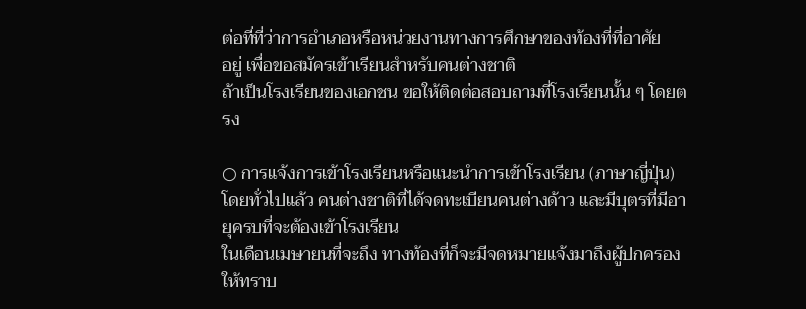ต่อที่ที่ว่าการอำเภอหรือหน่วยงานทางการศึกษาของท้องที่ที่อาศัย
อยู่ เพื่อขอสมัครเข้าเรียนสำหรับคนต่างชาติ
ถ้าเป็นโรงเรียนของเอกชน ขอให้ติดต่อสอบถามที่โรงเรียนนั้น ๆ โดยตรง

○ การแจ้งการเข้าโรงเรียนหรือแนะนำการเข้าโรงเรียน (ภาษาญี่ปุ่น)
โดยทั่วไปแล้ว คนต่างชาติที่ได้จดทะเบียนคนต่างด้าว และมีบุตรที่มีอายุครบที่จะต้องเข้าโรงเรียน
ในเดือนเมษายนที่จะถึง ทางท้องที่ก็จะมีจดหมายแจ้งมาถึงผู้ปกครองให้ทราบ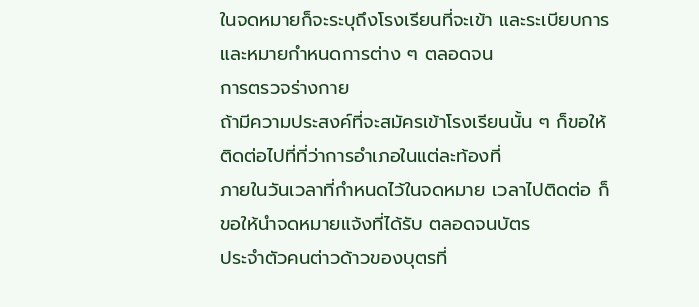ในจดหมายก็จะระบุถึงโรงเรียนที่จะเข้า และระเบียบการและหมายกำหนดการต่าง ๆ ตลอดจน
การตรวจร่างกาย
ถ้ามีความประสงค์ที่จะสมัครเข้าโรงเรียนนั้น ๆ ก็ขอให้ติดต่อไปที่ที่ว่าการอำเภอในแต่ละท้องที่
ภายในวันเวลาที่กำหนดไว้ในจดหมาย เวลาไปติดต่อ ก็ขอให้นำจดหมายแจ้งที่ได้รับ ตลอดจนบัตร
ประจำตัวคนต่าวด้าวของบุตรที่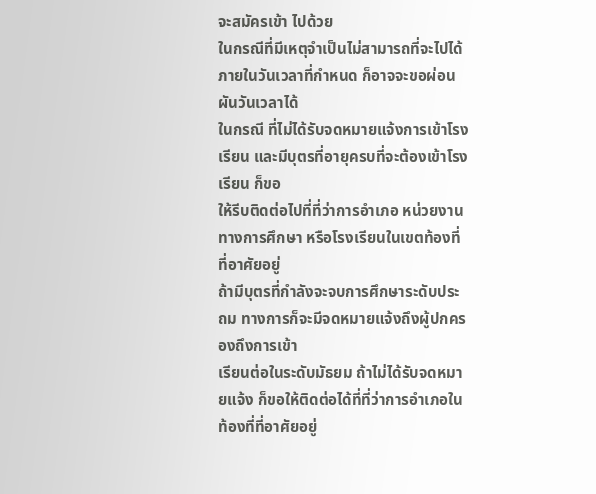จะสมัครเข้า ไปด้วย
ในกรณีที่มีเหตุจำเป็นไม่สามารถที่จะไปได้ภายในวันเวลาที่กำหนด ก็อาจจะขอผ่อนผันวันเวลาได้
ในกรณี ที่ไม่ได้รับจดหมายแจ้งการเข้าโรงเรียน และมีบุตรที่อายุครบที่จะต้องเข้าโรงเรียน ก็ขอ
ให้รีบติดต่อไปที่ที่ว่าการอำเภอ หน่วยงานทางการศึกษา หรือโรงเรียนในเขตท้องที่ที่อาศัยอยู่
ถ้ามีบุตรที่กำลังจะจบการศึกษาระดับประถม ทางการก็จะมีจดหมายแจ้งถึงผู้ปกครองถึงการเข้า
เรียนต่อในระดับมัธยม ถ้าไม่ได้รับจดหมายแจ้ง ก็ขอให้ติดต่อได้ที่ที่ว่าการอำเภอในท้องที่ที่อาศัยอยู่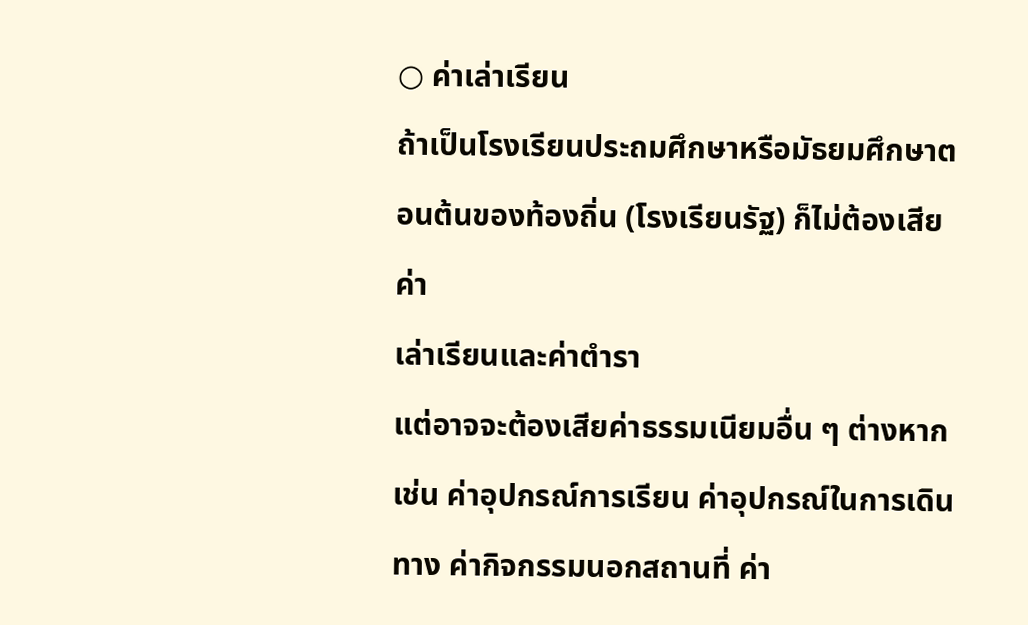○ ค่าเล่าเรียน
ถ้าเป็นโรงเรียนประถมศึกษาหรือมัธยมศึกษาตอนต้นของท้องถิ่น (โรงเรียนรัฐ) ก็ไม่ต้องเสียค่า
เล่าเรียนและค่าตำรา
แต่อาจจะต้องเสียค่าธรรมเนียมอื่น ๆ ต่างหากเช่น ค่าอุปกรณ์การเรียน ค่าอุปกรณ์ในการเดิน
ทาง ค่ากิจกรรมนอกสถานที่ ค่า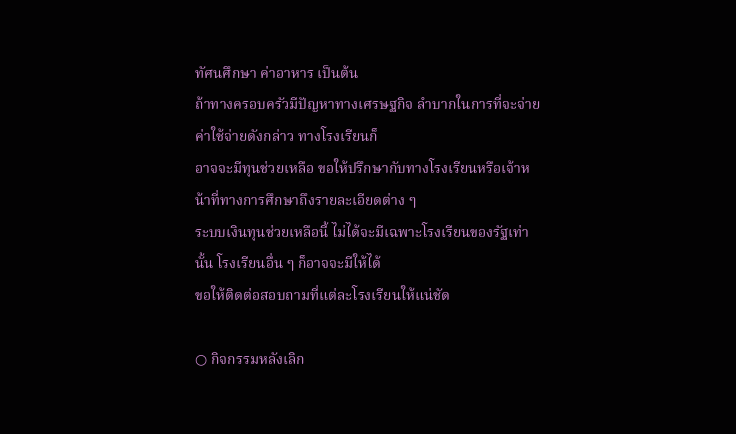ทัศนศึกษา ค่าอาหาร เป็นต้น
ถ้าทางครอบครัวมีปัญหาทางเศรษฐกิจ ลำบากในการที่จะจ่ายค่าใช้จ่ายดังกล่าว ทางโรงเรียนก็
อาจจะมีทุนช่วยเหลือ ขอให้ปรึกษากับทางโรงเรียนหรือเจ้าหน้าที่ทางการศึกษาถึงรายละเอียดต่าง ๆ
ระบบเงินทุนช่วยเหลือนี้ ไม่ได้จะมีเฉพาะโรงเรียนของรัฐเท่านั้น โรงเรียนอื่น ๆ ก็อาจจะมีให้ได้
ขอให้ติดต่อสอบถามที่แต่ละโรงเรียนให้แน่ชัด

○ กิจกรรมหลังเลิก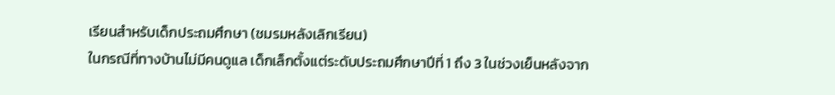เรียนสำหรับเด็กประถมศึกษา (ชมรมหลังเลิกเรียน)
ในกรณีที่ทางบ้านไม่มีคนดูแล เด็กเล็กตั้งแต่ระดับประถมศึกษาปีที่ 1 ถึง 3 ในช่วงเย็นหลังจาก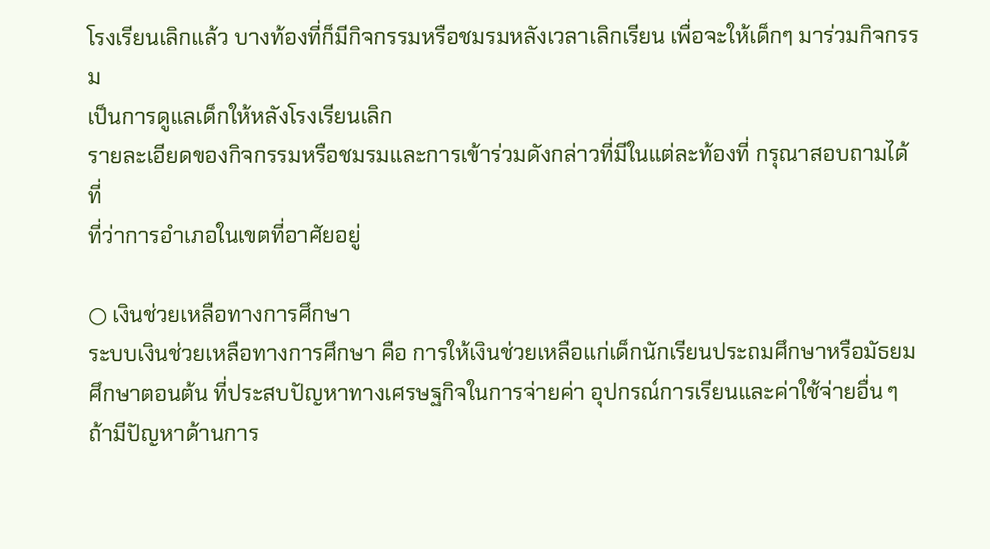โรงเรียนเลิกแล้ว บางท้องที่ก็มีกิจกรรมหรือชมรมหลังเวลาเลิกเรียน เพื่อจะให้เด็กๆ มาร่วมกิจกรรม
เป็นการดูแลเด็กให้หลังโรงเรียนเลิก
รายละเอียดของกิจกรรมหรือชมรมและการเข้าร่วมดังกล่าวที่มีในแต่ละท้องที่ กรุณาสอบถามได้ที่
ที่ว่าการอำเภอในเขตที่อาศัยอยู่

○ เงินช่วยเหลือทางการศึกษา
ระบบเงินช่วยเหลือทางการศึกษา คือ การให้เงินช่วยเหลือแก่เด็กนักเรียนประถมศึกษาหรือมัธยม
ศึกษาตอนต้น ที่ประสบปัญหาทางเศรษฐกิจในการจ่ายค่า อุปกรณ์การเรียนและค่าใช้จ่ายอื่น ๆ
ถ้ามีปัญหาด้านการ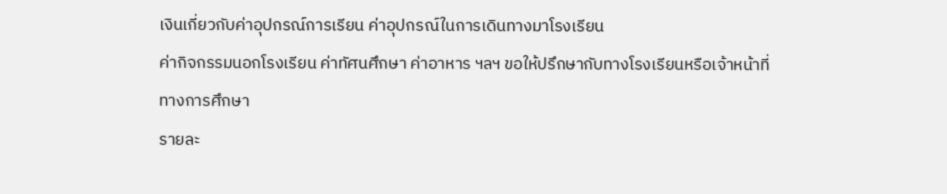เงินเกี่ยวกับค่าอุปกรณ์การเรียน ค่าอุปกรณ์ในการเดินทางมาโรงเรียน
ค่ากิจกรรมนอกโรงเรียน ค่าทัศนศึกษา ค่าอาหาร ฯลฯ ขอให้ปรึกษากับทางโรงเรียนหรือเจ้าหน้าที่
ทางการศึกษา
รายละ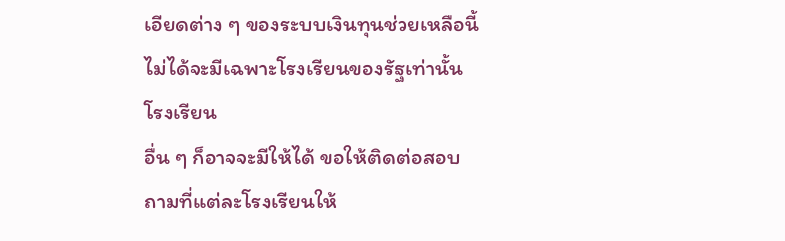เอียดต่าง ๆ ของระบบเงินทุนช่วยเหลือนี้ ไม่ได้จะมีเฉพาะโรงเรียนของรัฐเท่านั้น โรงเรียน
อื่น ๆ ก็อาจจะมีให้ได้ ขอให้ติดต่อสอบถามที่แต่ละโรงเรียนให้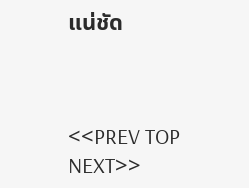แน่ชัด



<<PREV TOP NEXT>>